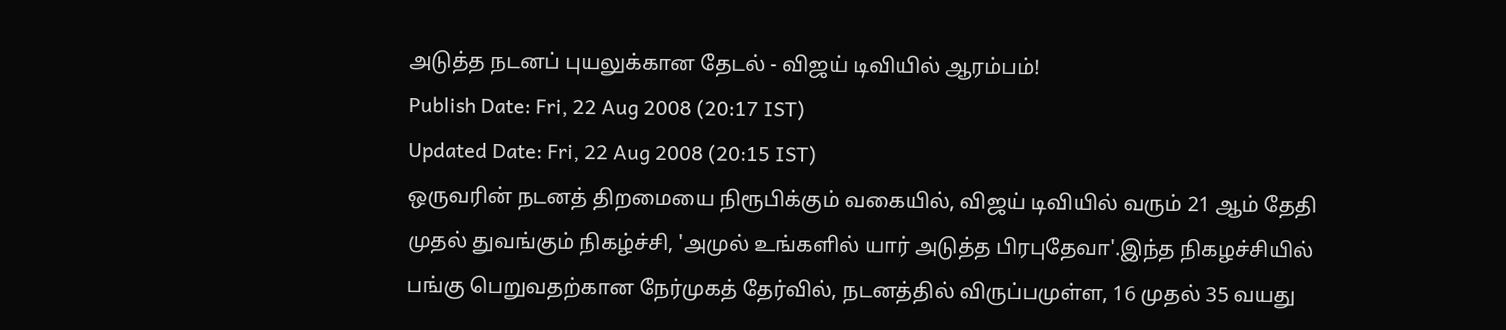அடுத்த நடனப் புயலுக்கான தேடல் - விஜய் டிவியில் ஆரம்பம்!
Publish Date: Fri, 22 Aug 2008 (20:17 IST)
Updated Date: Fri, 22 Aug 2008 (20:15 IST)
ஒருவரின் நடனத் திறமையை நிரூபிக்கும் வகையில், விஜய் டிவியில் வரும் 21 ஆம் தேதி முதல் துவங்கும் நிகழ்ச்சி, 'அமுல் உங்களில் யார் அடுத்த பிரபுதேவா'.இந்த நிகழச்சியில் பங்கு பெறுவதற்கான நேர்முகத் தேர்வில், நடனத்தில் விருப்பமுள்ள, 16 முதல் 35 வயது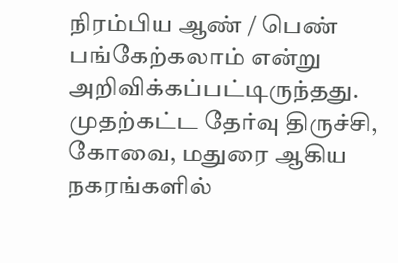நிரம்பிய ஆண் / பெண் பங்கேற்கலாம் என்று அறிவிக்கப்பட்டிருந்தது. முதற்கட்ட தேர்வு திருச்சி, கோவை, மதுரை ஆகிய நகரங்களில்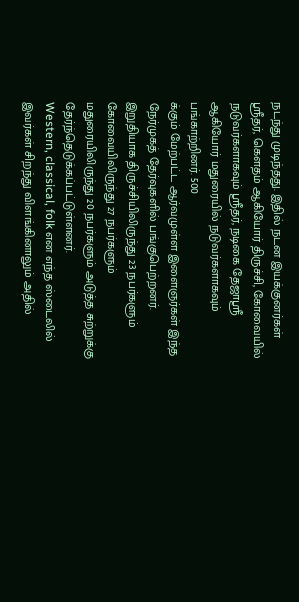நடந்து முடிந்தது. இதில் நடன இயக்குனர்கள் ஸ்ரீதர், கெளதம் ஆகியோர் திருச்சி, கோவையில் நடுவர்களாகவும் ஸ்ரீதர், நடிகை தேஜாஸ்ரீ ஆகியோர் மதுரையில் நடுவர்களாகவும் பங்காற்றினர். 500
க்கும் மேற்பட்ட ஆர்வமுள்ள இளைஞர்கள் இந்த நேர்முகத் தேர்வுகளில் பங்குபெற்றனர். இறுதியாக திருச்சியிலிருந்து 23 நபர்களும் கோவையிலிருந்து 27 நபர்களும் மதுரையிலிருந்து 20 நபர்களும் அடுத்த சுற்றுக்கு தேர்ந்தெடுக்கப்பட்டுள்ளனர்.
Western, classical, folk என எந்த ஸ்டைலில் இவர்கள் சிறந்து விளங்கினாலும் அதில்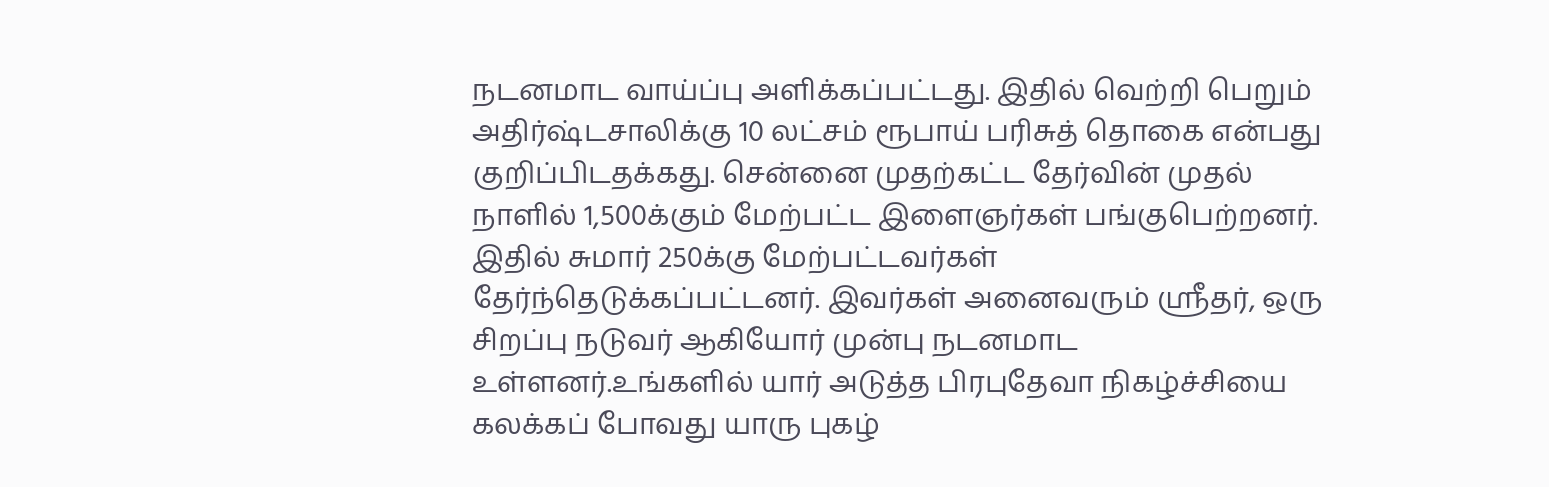நடனமாட வாய்ப்பு அளிக்கப்பட்டது. இதில் வெற்றி பெறும் அதிர்ஷ்டசாலிக்கு 10 லட்சம் ரூபாய் பரிசுத் தொகை என்பது குறிப்பிடதக்கது. சென்னை முதற்கட்ட தேர்வின் முதல் நாளில் 1,500க்கும் மேற்பட்ட இளைஞர்கள் பங்குபெற்றனர். இதில் சுமார் 250க்கு மேற்பட்டவர்கள் தேர்ந்தெடுக்கப்பட்டனர். இவர்கள் அனைவரும் ஸ்ரீதர், ஒரு சிறப்பு நடுவர் ஆகியோர் முன்பு நடனமாட உள்ளனர்.உங்களில் யார் அடுத்த பிரபுதேவா நிகழ்ச்சியை கலக்கப் போவது யாரு புகழ்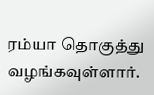ரம்யா தொகுத்து வழங்கவுள்ளார்.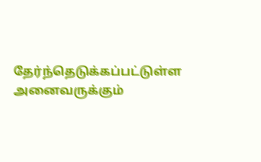தேர்ந்தெடுக்கப்பட்டுள்ள அனைவருக்கும்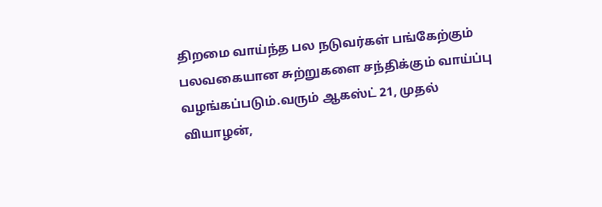திறமை வாய்ந்த பல நடுவர்கள் பங்கேற்கும் பலவகையான சுற்றுகளை சந்திக்கும் வாய்ப்பு வழங்கப்படும்.வரும் ஆகஸ்ட் 21, முதல் வியாழன்,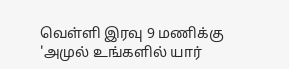வெள்ளி இரவு 9 மணிக்கு 'அமுல் உங்களில் யார்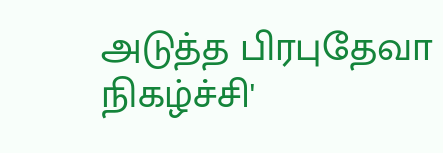அடுத்த பிரபுதேவா நிகழ்ச்சி'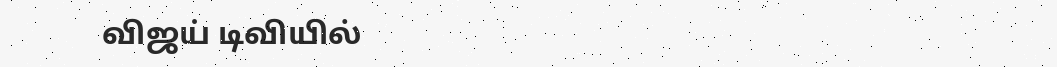விஜய் டிவியில்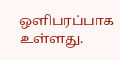ஒளிபரப்பாக உள்ளது.